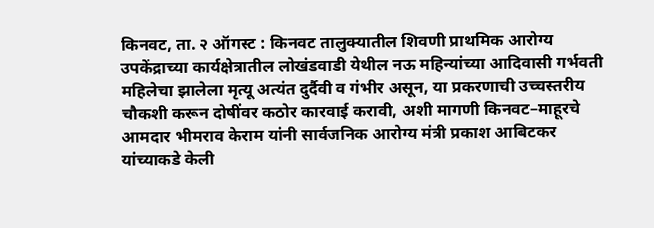किनवट, ता. २ ऑगस्ट : किनवट तालुक्यातील शिवणी प्राथमिक आरोग्य उपकेंद्राच्या कार्यक्षेत्रातील लोखंडवाडी येथील नऊ महिन्यांच्या आदिवासी गर्भवती महिलेचा झालेला मृत्यू अत्यंत दुर्दैवी व गंभीर असून, या प्रकरणाची उच्चस्तरीय चौकशी करून दोषींवर कठोर कारवाई करावी, अशी मागणी किनवट–माहूरचे आमदार भीमराव केराम यांनी सार्वजनिक आरोग्य मंत्री प्रकाश आबिटकर यांच्याकडे केली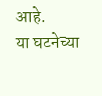आहे.
या घटनेच्या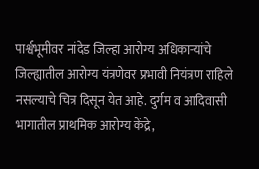पार्श्वभूमीवर नांदेड जिल्हा आरोग्य अधिकाऱ्यांचे जिल्ह्यातील आरोग्य यंत्रणेवर प्रभावी नियंत्रण राहिले नसल्याचे चित्र दिसून येत आहे. दुर्गम व आदिवासी भागातील प्राथमिक आरोग्य केंद्रे,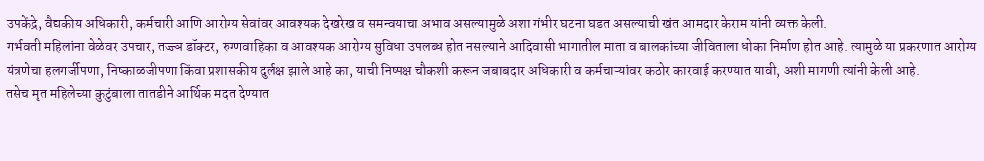उपकेंद्रे, वैद्यकीय अधिकारी, कर्मचारी आणि आरोग्य सेवांवर आवश्यक देखरेख व समन्वयाचा अभाव असल्यामुळे अशा गंभीर घटना घडत असल्याची खंत आमदार केराम यांनी व्यक्त केली.
गर्भवती महिलांना वेळेवर उपचार, तज्ज्ञ डॉक्टर, रुग्णवाहिका व आवश्यक आरोग्य सुविधा उपलब्ध होत नसल्याने आदिवासी भागातील माता व बालकांच्या जीविताला धोका निर्माण होत आहे. त्यामुळे या प्रकरणात आरोग्य यंत्रणेचा हलगर्जीपणा, निष्काळजीपणा किंवा प्रशासकीय दुर्लक्ष झाले आहे का, याची निष्पक्ष चौकशी करून जबाबदार अधिकारी व कर्मचाऱ्यांवर कठोर कारवाई करण्यात यावी, अशी मागणी त्यांनी केली आहे.
तसेच मृत महिलेच्या कुटुंबाला तातडीने आर्थिक मदत देण्यात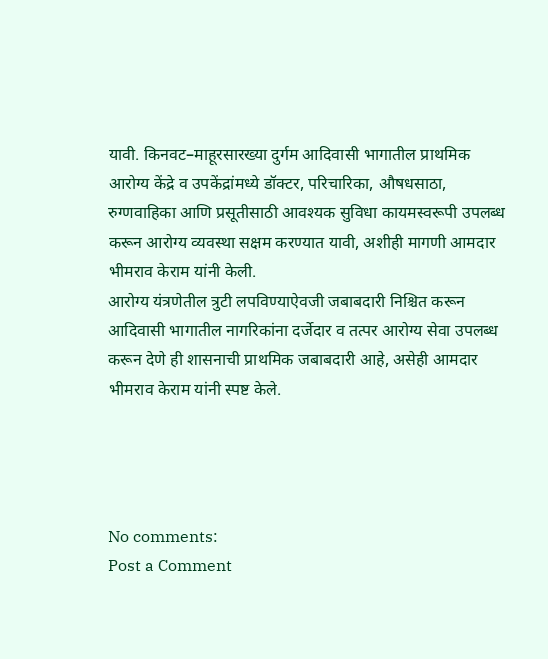यावी. किनवट–माहूरसारख्या दुर्गम आदिवासी भागातील प्राथमिक आरोग्य केंद्रे व उपकेंद्रांमध्ये डॉक्टर, परिचारिका, औषधसाठा, रुग्णवाहिका आणि प्रसूतीसाठी आवश्यक सुविधा कायमस्वरूपी उपलब्ध करून आरोग्य व्यवस्था सक्षम करण्यात यावी, अशीही मागणी आमदार भीमराव केराम यांनी केली.
आरोग्य यंत्रणेतील त्रुटी लपविण्याऐवजी जबाबदारी निश्चित करून आदिवासी भागातील नागरिकांना दर्जेदार व तत्पर आरोग्य सेवा उपलब्ध करून देणे ही शासनाची प्राथमिक जबाबदारी आहे, असेही आमदार भीमराव केराम यांनी स्पष्ट केले.




No comments:
Post a Comment